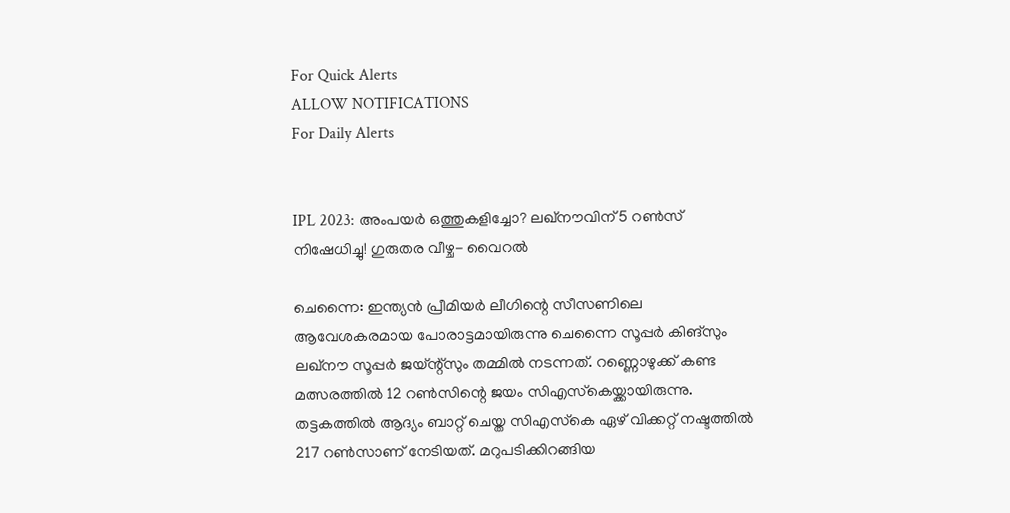For Quick Alerts
ALLOW NOTIFICATIONS
For Daily Alerts


IPL 2023: അംപയര്‍ ഒത്തുകളിച്ചോ? ലഖ്‌നൗവിന് 5 റണ്‍സ് നിഷേധിച്ചു! ഗുരുതര വീഴ്ച- വൈറല്‍

ചെന്നൈ: ഇന്ത്യന്‍ പ്രീമിയര്‍ ലീഗിന്റെ സീസണിലെ ആവേശകരമായ പോരാട്ടമായിരുന്നു ചെന്നൈ സൂപ്പര്‍ കിങ്‌സും ലഖ്‌നൗ സൂപ്പര്‍ ജയ്ന്റ്‌സും തമ്മില്‍ നടന്നത്. റണ്ണൊഴുക്ക് കണ്ട മത്സരത്തില്‍ 12 റണ്‍സിന്റെ ജയം സിഎസ്‌കെയ്ക്കായിരുന്നു. തട്ടകത്തില്‍ ആദ്യം ബാറ്റ് ചെയ്ത സിഎസ്‌കെ ഏഴ് വിക്കറ്റ് നഷ്ടത്തില്‍ 217 റണ്‍സാണ് നേടിയത്. മറുപടിക്കിറങ്ങിയ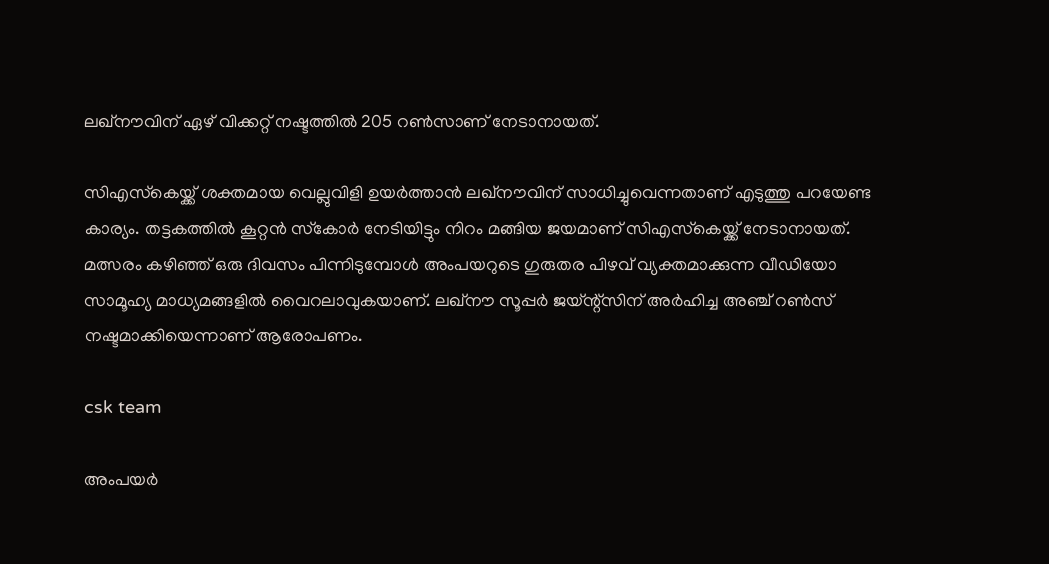ലഖ്‌നൗവിന് ഏഴ് വിക്കറ്റ് നഷ്ടത്തില്‍ 205 റണ്‍സാണ് നേടാനായത്.

സിഎസ്‌കെയ്ക്ക് ശക്തമായ വെല്ലുവിളി ഉയര്‍ത്താന്‍ ലഖ്‌നൗവിന് സാധിച്ചുവെന്നതാണ് എടുത്തു പറയേണ്ട കാര്യം. തട്ടകത്തില്‍ കൂറ്റന്‍ സ്‌കോര്‍ നേടിയിട്ടും നിറം മങ്ങിയ ജയമാണ് സിഎസ്‌കെയ്ക്ക് നേടാനായത്. മത്സരം കഴിഞ്ഞ് ഒരു ദിവസം പിന്നിടുമ്പോള്‍ അംപയറുടെ ഗുരുതര പിഴവ് വ്യക്തമാക്കുന്ന വീഡിയോ സാമൂഹ്യ മാധ്യമങ്ങളില്‍ വൈറലാവുകയാണ്. ലഖ്‌നൗ സൂപ്പര്‍ ജയ്ന്റ്‌സിന് അര്‍ഹിച്ച അഞ്ച് റണ്‍സ് നഷ്ടമാക്കിയെന്നാണ് ആരോപണം.

csk team

അംപയര്‍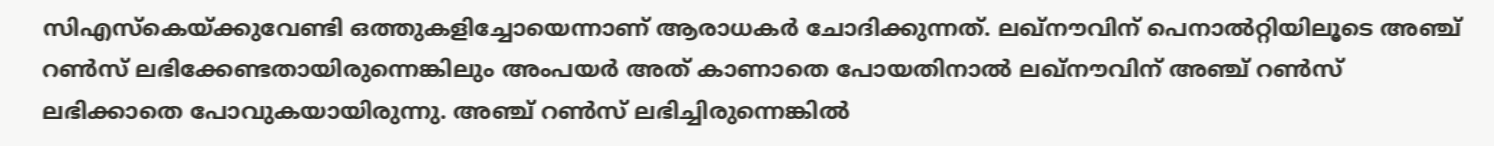സിഎസ്‌കെയ്ക്കുവേണ്ടി ഒത്തുകളിച്ചോയെന്നാണ് ആരാധകര്‍ ചോദിക്കുന്നത്. ലഖ്‌നൗവിന് പെനാല്‍റ്റിയിലൂടെ അഞ്ച് റണ്‍സ് ലഭിക്കേണ്ടതായിരുന്നെങ്കിലും അംപയര്‍ അത് കാണാതെ പോയതിനാല്‍ ലഖ്‌നൗവിന് അഞ്ച് റണ്‍സ് ലഭിക്കാതെ പോവുകയായിരുന്നു. അഞ്ച് റണ്‍സ് ലഭിച്ചിരുന്നെങ്കില്‍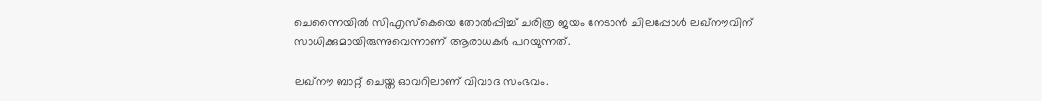ചെന്നൈയില്‍ സിഎസ്‌കെയെ തോല്‍പ്പിച്ച് ചരിത്ര ജയം നേടാന്‍ ചിലപ്പോള്‍ ലഖ്‌നൗവിന് സാധിക്കുമായിരുന്നുവെന്നാണ് ആരാധകര്‍ പറയുന്നത്.

ലഖ്‌നൗ ബാറ്റ് ചെയ്ത ഓവറിലാണ് വിവാദ സംഭവം.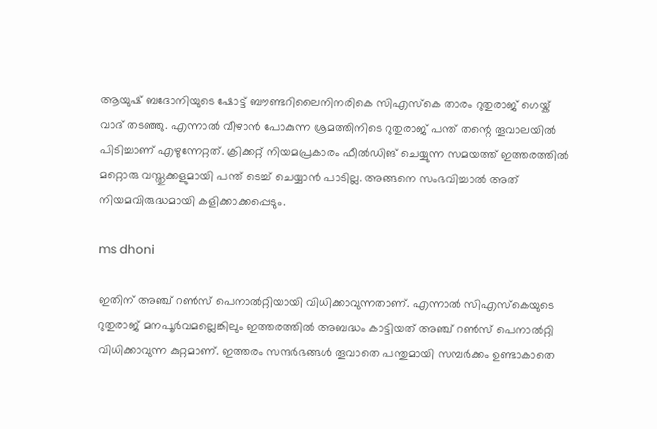ആയുഷ് ബദോനിയുടെ ഷോട്ട് ബൗണ്ടറിലൈനിനരികെ സിഎസ്‌കെ താരം റുതുരാജ് ഗെയ്ക് വാദ് തടഞ്ഞു. എന്നാല്‍ വീഴാന്‍ പോകുന്ന ശ്രമത്തിനിടെ റുതുരാജ് പന്ത് തന്റെ തൂവാലയില്‍ പിടിച്ചാണ് എഴുന്നേറ്റത്. ക്രിക്കറ്റ് നിയമപ്രകാരം ഫീല്‍ഡിങ് ചെയ്യുന്ന സമയത്ത് ഇത്തരത്തില്‍ മറ്റൊരു വസ്തുക്കളുമായി പന്ത് ടെച്ച് ചെയ്യാന്‍ പാടില്ല. അങ്ങനെ സംഭവിച്ചാല്‍ അത് നിയമവിരുദ്ധമായി കളിക്കാക്കപ്പെടും.

ms dhoni

ഇതിന് അഞ്ച് റണ്‍സ് പെനാല്‍റ്റിയായി വിധിക്കാവുന്നതാണ്. എന്നാല്‍ സിഎസ്‌കെയുടെ റുതുരാജ് മനപൂര്‍വമല്ലെങ്കിലും ഇത്തരത്തില്‍ അബദ്ധം കാട്ടിയത് അഞ്ച് റണ്‍സ് പെനാല്‍റ്റി വിധിക്കാവുന്ന കുറ്റമാണ്. ഇത്തരം സന്ദര്‍ഭങ്ങള്‍ തൂവാതെ പന്തുമായി സമ്പര്‍ക്കം ഉണ്ടാകാതെ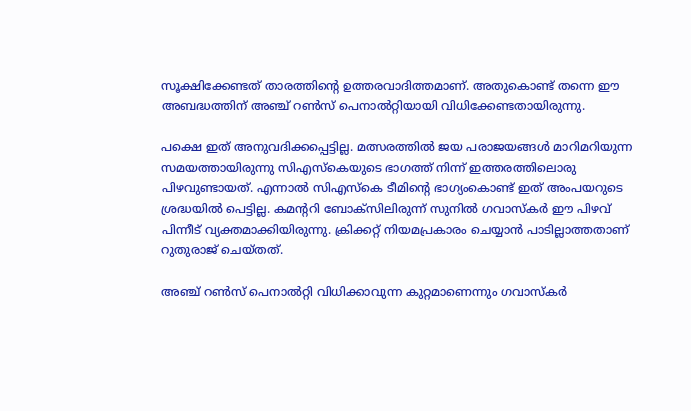സൂക്ഷിക്കേണ്ടത് താരത്തിന്റെ ഉത്തരവാദിത്തമാണ്. അതുകൊണ്ട് തന്നെ ഈ അബദ്ധത്തിന് അഞ്ച് റണ്‍സ് പെനാല്‍റ്റിയായി വിധിക്കേണ്ടതായിരുന്നു.

പക്ഷെ ഇത് അനുവദിക്കപ്പെട്ടില്ല. മത്സരത്തില്‍ ജയ പരാജയങ്ങള്‍ മാറിമറിയുന്ന സമയത്തായിരുന്നു സിഎസ്‌കെയുടെ ഭാഗത്ത് നിന്ന് ഇത്തരത്തിലൊരു പിഴവുണ്ടായത്. എന്നാല്‍ സിഎസ്‌കെ ടീമിന്റെ ഭാഗ്യംകൊണ്ട് ഇത് അംപയറുടെ ശ്രദ്ധയില്‍ പെട്ടില്ല. കമന്ററി ബോക്‌സിലിരുന്ന് സുനില്‍ ഗവാസ്‌കര്‍ ഈ പിഴവ് പിന്നീട് വ്യക്തമാക്കിയിരുന്നു. ക്രിക്കറ്റ് നിയമപ്രകാരം ചെയ്യാന്‍ പാടില്ലാത്തതാണ് റുതുരാജ് ചെയ്തത്.

അഞ്ച് റണ്‍സ് പെനാല്‍റ്റി വിധിക്കാവുന്ന കുറ്റമാണെന്നും ഗവാസ്‌കര്‍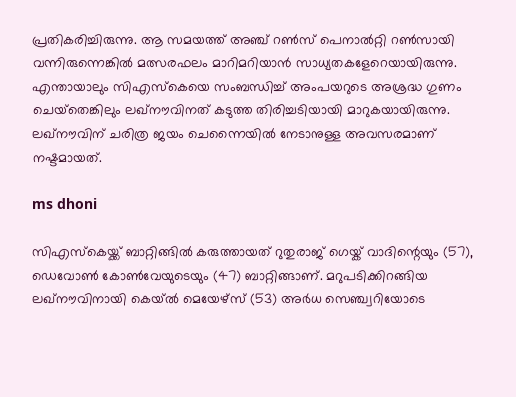പ്രതികരിച്ചിരുന്നു. ആ സമയത്ത് അഞ്ച് റണ്‍സ് പെനാല്‍റ്റി റണ്‍സായി വന്നിരുന്നെങ്കില്‍ മത്സരഫലം മാറിമറിയാന്‍ സാധ്യതകളേറെയായിരുന്നു. എന്തായാലും സിഎസ്‌കെയെ സംബന്ധിച്ച് അംപയറുടെ അശ്രദ്ധ ഗുണം ചെയ്‌തെങ്കിലും ലഖ്‌നൗവിനത് കടുത്ത തിരിച്ചടിയായി മാറുകയായിരുന്നു. ലഖ്‌നൗവിന് ചരിത്ര ജയം ചെന്നൈയില്‍ നേടാനുള്ള അവസരമാണ് നഷ്ടമായത്.

ms dhoni

സിഎസ്‌കെയ്ക്ക് ബാറ്റിങ്ങില്‍ കരുത്തായത് റുതുരാജ് ഗെയ്ക് വാദിന്റെയും (57), ഡെവോണ്‍ കോണ്‍വേയുടെയും (47) ബാറ്റിങ്ങാണ്. മറുപടിക്കിറങ്ങിയ ലഖ്‌നൗവിനായി കെയ്ല്‍ മെയേഴ്‌സ് (53) അര്‍ധ സെഞ്ച്വറിയോടെ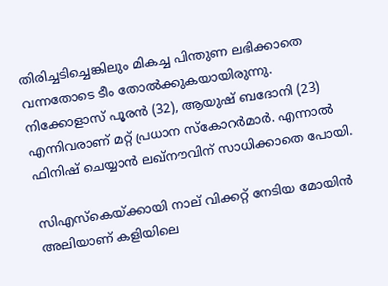തിരിച്ചടിച്ചെങ്കിലും മികച്ച പിന്തുണ ലഭിക്കാതെ വന്നതോടെ ടീം തോല്‍ക്കുകയായിരുന്നു. നിക്കോളാസ് പൂരന്‍ (32), ആയുഷ് ബദോനി (23) എന്നിവരാണ് മറ്റ് പ്രധാന സ്‌കോറര്‍മാര്‍. എന്നാല്‍ ഫിനിഷ് ചെയ്യാന്‍ ലഖ്‌നൗവിന് സാധിക്കാതെ പോയി.

സിഎസ്‌കെയ്ക്കായി നാല് വിക്കറ്റ് നേടിയ മോയിന്‍ അലിയാണ് കളിയിലെ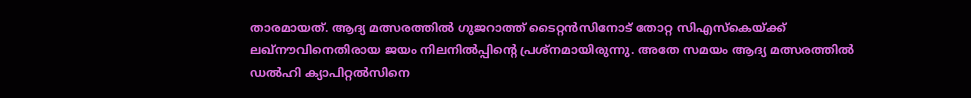താരമായത്. ആദ്യ മത്സരത്തില്‍ ഗുജറാത്ത് ടൈറ്റന്‍സിനോട് തോറ്റ സിഎസ്‌കെയ്ക്ക് ലഖ്‌നൗവിനെതിരായ ജയം നിലനില്‍പ്പിന്റെ പ്രശ്‌നമായിരുന്നു. അതേ സമയം ആദ്യ മത്സരത്തില്‍ ഡല്‍ഹി ക്യാപിറ്റല്‍സിനെ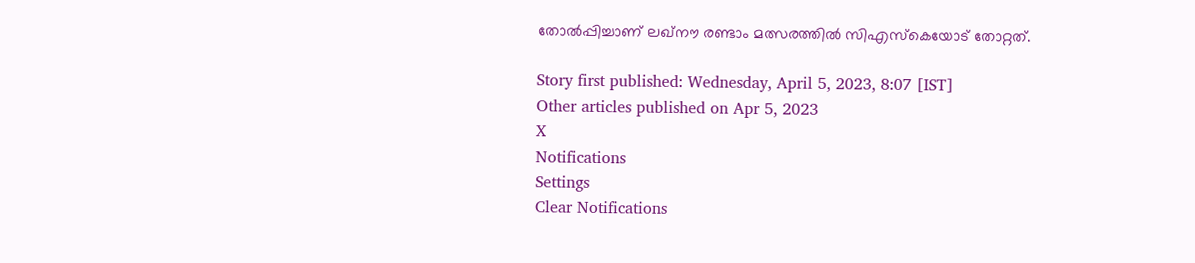തോല്‍പ്പിച്ചാണ് ലഖ്‌നൗ രണ്ടാം മത്സരത്തില്‍ സിഎസ്‌കെയോട് തോറ്റത്.

Story first published: Wednesday, April 5, 2023, 8:07 [IST]
Other articles published on Apr 5, 2023
X
Notifications
Settings
Clear Notifications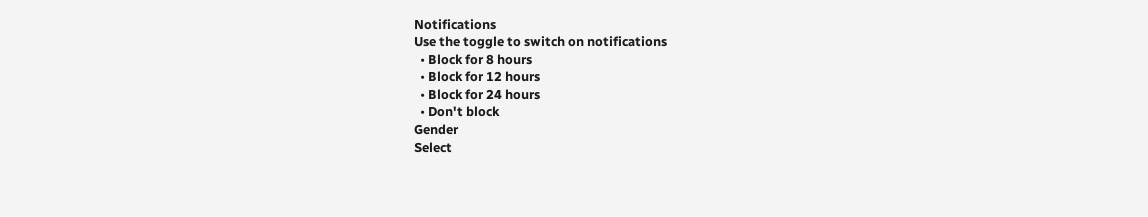Notifications
Use the toggle to switch on notifications
  • Block for 8 hours
  • Block for 12 hours
  • Block for 24 hours
  • Don't block
Gender
Select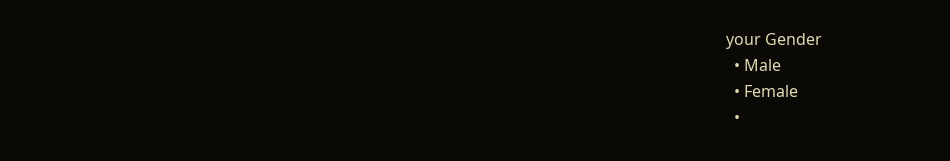your Gender
  • Male
  • Female
  •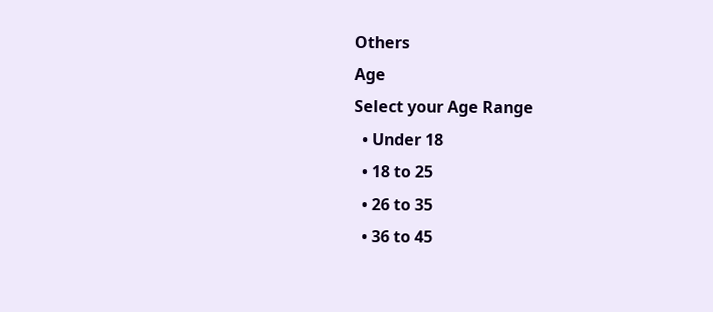Others
Age
Select your Age Range
  • Under 18
  • 18 to 25
  • 26 to 35
  • 36 to 45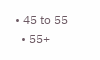• 45 to 55
  • 55+